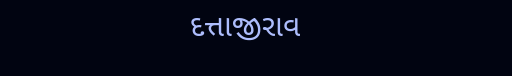દત્તાજીરાવ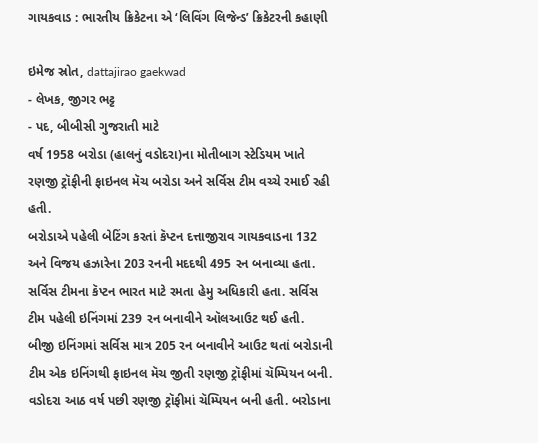ગાયકવાડ : ભારતીય ક્રિકેટના એ ‘લિવિંગ લિજેન્ડ’ ક્રિકેટરની કહાણી

ઇમેજ સ્રોત, dattajirao gaekwad
- લેખક, જીગર ભટ્ટ
- પદ, બીબીસી ગુજરાતી માટે
વર્ષ 1958 બરોડા (હાલનું વડોદરા)ના મોતીબાગ સ્ટેડિયમ ખાતે રણજી ટ્રૉફીની ફાઇનલ મૅચ બરોડા અને સર્વિસ ટીમ વચ્ચે રમાઈ રહી હતી.
બરોડાએ પહેલી બેટિંગ કરતાં કૅપ્ટન દત્તાજીરાવ ગાયકવાડના 132 અને વિજય હઝારેના 203 રનની મદદથી 495 રન બનાવ્યા હતા.
સર્વિસ ટીમના કૅપ્ટન ભારત માટે રમતા હેમુ અધિકારી હતા. સર્વિસ ટીમ પહેલી ઇનિંગમાં 239 રન બનાવીને ઑલઆઉટ થઈ હતી.
બીજી ઇનિંગમાં સર્વિસ માત્ર 205 રન બનાવીને આઉટ થતાં બરોડાની ટીમ એક ઇનિંગથી ફાઇનલ મૅચ જીતી રણજી ટ્રૉફીમાં ચૅમ્પિયન બની.
વડોદરા આઠ વર્ષ પછી રણજી ટ્રૉફીમાં ચૅમ્પિયન બની હતી. બરોડાના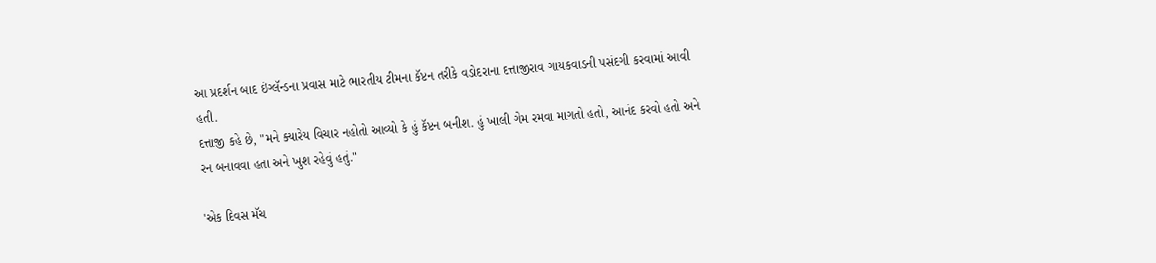આ પ્રદર્શન બાદ ઇંગ્લૅન્ડના પ્રવાસ માટે ભારતીય ટીમના કૅપ્ટન તરીકે વડોદરાના દત્તાજીરાવ ગાયકવાડની પસંદગી કરવામાં આવી હતી.
દત્તાજી કહે છે, "મને ક્યારેય વિચાર નહોતો આવ્યો કે હું કૅપ્ટન બનીશ. હું ખાલી ગેમ રમવા માગતો હતો, આનંદ કરવો હતો અને રન બનાવવા હતા અને ખુશ રહેવું હતું."

'એક દિવસ મૅચ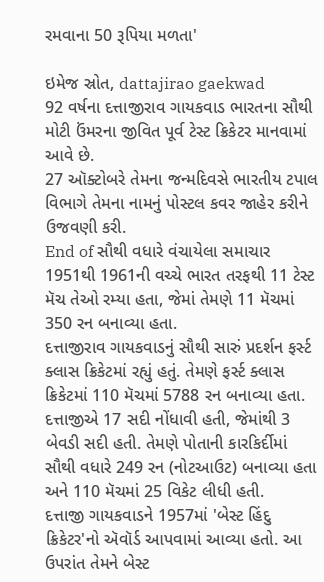રમવાના 50 રૂપિયા મળતા'

ઇમેજ સ્રોત, dattajirao gaekwad
92 વર્ષના દત્તાજીરાવ ગાયકવાડ ભારતના સૌથી મોટી ઉંમરના જીવિત પૂર્વ ટેસ્ટ ક્રિકેટર માનવામાં આવે છે.
27 ઑક્ટોબરે તેમના જન્મદિવસે ભારતીય ટપાલ વિભાગે તેમના નામનું પોસ્ટલ કવર જાહેર કરીને ઉજવણી કરી.
End of સૌથી વધારે વંચાયેલા સમાચાર
1951થી 1961ની વચ્ચે ભારત તરફથી 11 ટેસ્ટ મૅચ તેઓ રમ્યા હતા, જેમાં તેમણે 11 મૅચમાં 350 રન બનાવ્યા હતા.
દત્તાજીરાવ ગાયકવાડનું સૌથી સારું પ્રદર્શન ફર્સ્ટ ક્લાસ ક્રિકેટમાં રહ્યું હતું. તેમણે ફર્સ્ટ ક્લાસ ક્રિકેટમાં 110 મૅચમાં 5788 રન બનાવ્યા હતા.
દત્તાજીએ 17 સદી નોંધાવી હતી, જેમાંથી 3 બેવડી સદી હતી. તેમણે પોતાની કારકિર્દીમાં સૌથી વધારે 249 રન (નોટઆઉટ) બનાવ્યા હતા અને 110 મૅચમાં 25 વિકેટ લીધી હતી.
દત્તાજી ગાયકવાડને 1957માં 'બેસ્ટ હિંદુ ક્રિકેટર'નો ઍવૉર્ડ આપવામાં આવ્યા હતો. આ ઉપરાંત તેમને બેસ્ટ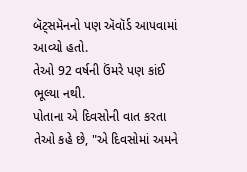બૅટ્સમૅનનો પણ ઍવૉર્ડ આપવામાં આવ્યો હતો.
તેઓ 92 વર્ષની ઉંમરે પણ કાંઈ ભૂલ્યા નથી.
પોતાના એ દિવસોની વાત કરતા તેઓ કહે છે, "એ દિવસોમાં અમને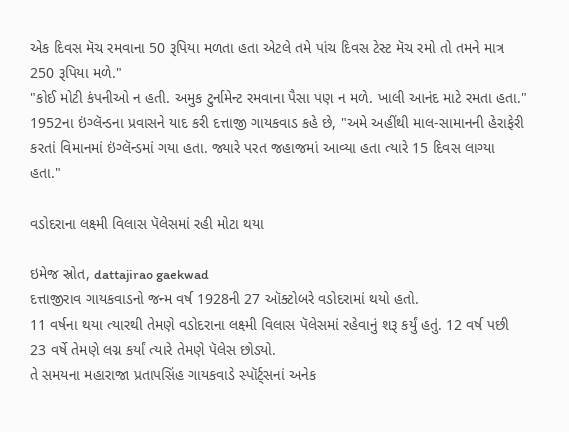એક દિવસ મૅચ રમવાના 50 રૂપિયા મળતા હતા એટલે તમે પાંચ દિવસ ટેસ્ટ મૅચ રમો તો તમને માત્ર 250 રૂપિયા મળે."
"કોઈ મોટી કંપનીઓ ન હતી. અમુક ટુર્નામેન્ટ રમવાના પૈસા પણ ન મળે. ખાલી આનંદ માટે રમતા હતા."
1952ના ઇંગ્લૅન્ડના પ્રવાસને યાદ કરી દત્તાજી ગાયકવાડ કહે છે, "અમે અહીંથી માલ-સામાનની હેરાફેરી કરતાં વિમાનમાં ઇંગ્લૅન્ડમાં ગયા હતા. જ્યારે પરત જહાજમાં આવ્યા હતા ત્યારે 15 દિવસ લાગ્યા હતા."

વડોદરાના લક્ષ્મી વિલાસ પૅલેસમાં રહી મોટા થયા

ઇમેજ સ્રોત, dattajirao gaekwad
દત્તાજીરાવ ગાયકવાડનો જન્મ વર્ષ 1928ની 27 ઑક્ટોબરે વડોદરામાં થયો હતો.
11 વર્ષના થયા ત્યારથી તેમણે વડોદરાના લક્ષ્મી વિલાસ પૅલેસમાં રહેવાનું શરૂ કર્યું હતું. 12 વર્ષ પછી 23 વર્ષે તેમણે લગ્ન કર્યાં ત્યારે તેમણે પૅલેસ છોડ્યો.
તે સમયના મહારાજા પ્રતાપસિંહ ગાયકવાડે સ્પૉર્ટ્સનાં અનેક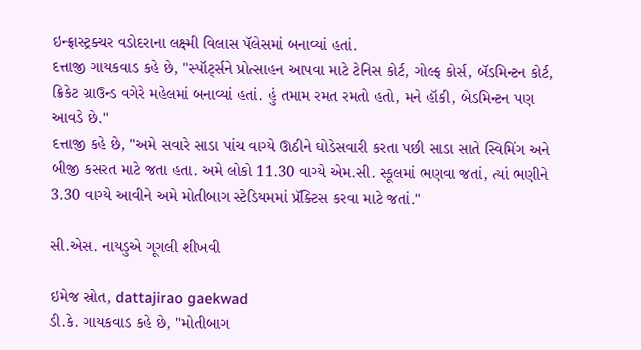ઇન્ફ્રાસ્ટ્રક્ચર વડોદરાના લક્ષ્મી વિલાસ પૅલેસમાં બનાવ્યાં હતાં.
દત્તાજી ગાયકવાડ કહે છે, "સ્પૉર્ટ્સને પ્રોત્સાહન આપવા માટે ટેનિસ કોર્ટ, ગોલ્ફ કોર્સ, બૅડમિન્ટન કોર્ટ, ક્રિકેટ ગ્રાઉન્ડ વગેરે મહેલમાં બનાવ્યાં હતાં. હું તમામ રમત રમતો હતો, મને હૉકી, બેડમિન્ટન પણ આવડે છે."
દત્તાજી કહે છે, "અમે સવારે સાડા પાંચ વાગ્યે ઊઠીને ઘોડેસવારી કરતા પછી સાડા સાતે સ્વિમિંગ અને બીજી કસરત માટે જતા હતા. અમે લોકો 11.30 વાગ્યે એમ.સી. સ્કૂલમાં ભણવા જતાં, ત્યાં ભણીને 3.30 વાગ્યે આવીને અમે મોતીબાગ સ્ટેડિયમમાં પ્રૅક્ટિસ કરવા માટે જતાં."

સી.એસ. નાયડુએ ગૂગલી શીખવી

ઇમેજ સ્રોત, dattajirao gaekwad
ડી.કે. ગાયકવાડ કહે છે, "મોતીબાગ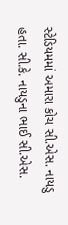સ્ટેડિયમમાં અમારા કોચ સી.એસ. નાયડુ હતા. સી.કે. નાયડુના ભાઈ સી.એસ.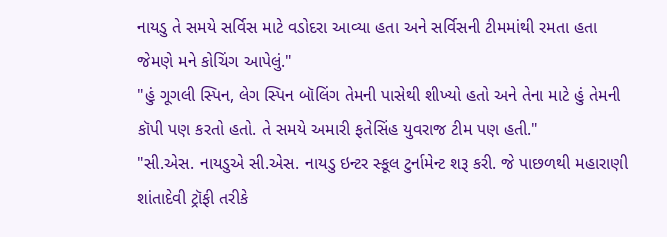નાયડુ તે સમયે સર્વિસ માટે વડોદરા આવ્યા હતા અને સર્વિસની ટીમમાંથી રમતા હતા જેમણે મને કોચિંગ આપેલું."
"હું ગૂગલી સ્પિન, લેગ સ્પિન બૉલિંગ તેમની પાસેથી શીખ્યો હતો અને તેના માટે હું તેમની કૉપી પણ કરતો હતો. તે સમયે અમારી ફતેસિંહ યુવરાજ ટીમ પણ હતી."
"સી.એસ. નાયડુએ સી.એસ. નાયડુ ઇન્ટર સ્કૂલ ટુર્નામેન્ટ શરૂ કરી. જે પાછળથી મહારાણી શાંતાદેવી ટ્રૉફી તરીકે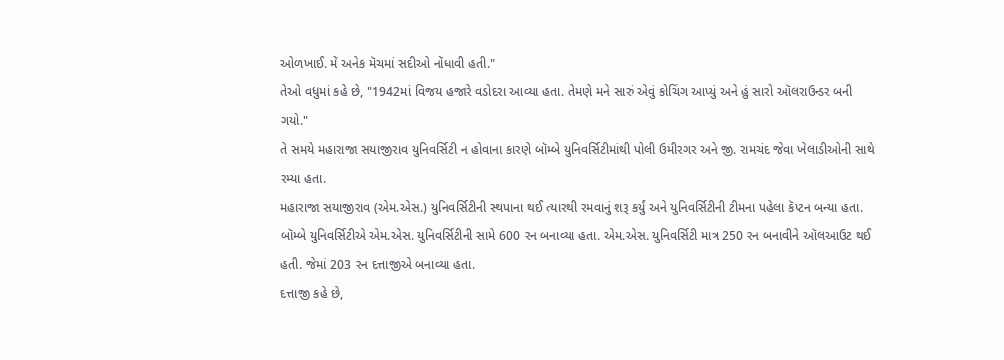ઓળખાઈ. મેં અનેક મૅચમાં સદીઓ નોંધાવી હતી."
તેઓ વધુમાં કહે છે, "1942માં વિજય હજારે વડોદરા આવ્યા હતા. તેમણે મને સારું એવું કોચિંગ આપ્યું અને હું સારો ઑલરાઉન્ડર બની ગયો."
તે સમયે મહારાજા સયાજીરાવ યુનિવર્સિટી ન હોવાના કારણે બૉમ્બે યુનિવર્સિટીમાંથી પોલી ઉમીરગર અને જી. રામચંદ જેવા ખેલાડીઓની સાથે રમ્યા હતા.
મહારાજા સયાજીરાવ (એમ.એસ.) યુનિવર્સિટીની સ્થપાના થઈ ત્યારથી રમવાનું શરૂ કર્યું અને યુનિવર્સિટીની ટીમના પહેલા કૅપ્ટન બન્યા હતા.
બૉમ્બે યુનિવર્સિટીએ એમ.એસ. યુનિવર્સિટીની સામે 600 રન બનાવ્યા હતા. એમ.એસ. યુનિવર્સિટી માત્ર 250 રન બનાવીને ઑલઆઉટ થઈ હતી. જેમાં 203 રન દત્તાજીએ બનાવ્યા હતા.
દત્તાજી કહે છે,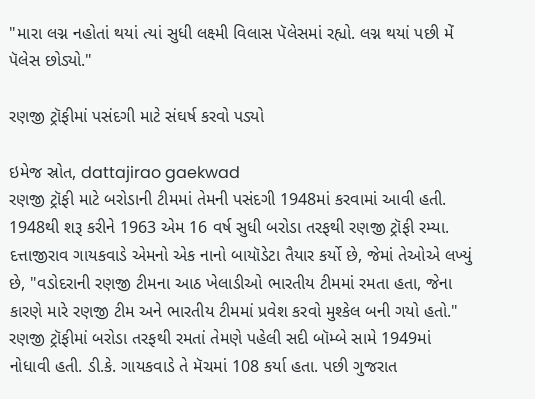"મારા લગ્ન નહોતાં થયાં ત્યાં સુધી લક્ષ્મી વિલાસ પૅલેસમાં રહ્યો. લગ્ન થયાં પછી મેં પૅલેસ છોડ્યો."

રણજી ટ્રૉફીમાં પસંદગી માટે સંઘર્ષ કરવો પડ્યો

ઇમેજ સ્રોત, dattajirao gaekwad
રણજી ટ્રૉફી માટે બરોડાની ટીમમાં તેમની પસંદગી 1948માં કરવામાં આવી હતી. 1948થી શરૂ કરીને 1963 એમ 16 વર્ષ સુધી બરોડા તરફથી રણજી ટ્રૉફી રમ્યા.
દત્તાજીરાવ ગાયકવાડે એમનો એક નાનો બાયૉડેટા તૈયાર કર્યો છે, જેમાં તેઓએ લખ્યું છે, "વડોદરાની રણજી ટીમના આઠ ખેલાડીઓ ભારતીય ટીમમાં રમતા હતા, જેના કારણે મારે રણજી ટીમ અને ભારતીય ટીમમાં પ્રવેશ કરવો મુશ્કેલ બની ગયો હતો."
રણજી ટ્રૉફીમાં બરોડા તરફથી રમતાં તેમણે પહેલી સદી બૉમ્બે સામે 1949માં નોધાવી હતી. ડી.કે. ગાયકવાડે તે મૅચમાં 108 કર્યા હતા. પછી ગુજરાત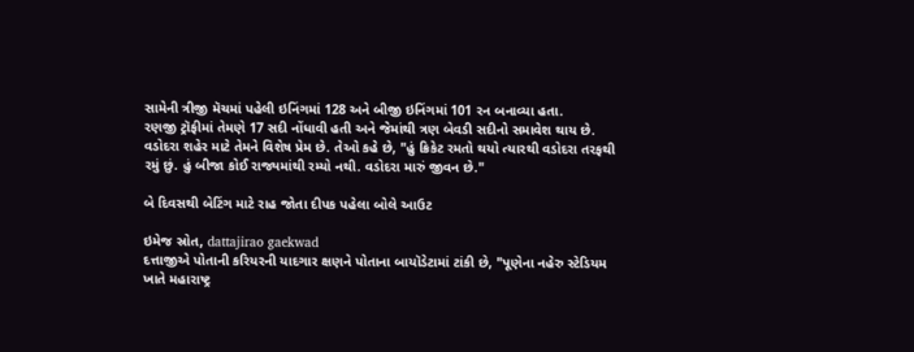સામેની ત્રીજી મૅચમાં પહેલી ઇનિંગમાં 128 અને બીજી ઇનિંગમાં 101 રન બનાવ્યા હતા.
રણજી ટ્રૉફીમાં તેમણે 17 સદી નોંધાવી હતી અને જેમાંથી ત્રણ બેવડી સદીનો સમાવેશ થાય છે.
વડોદરા શહેર માટે તેમને વિશેષ પ્રેમ છે. તેઓ કહે છે, "હું ક્રિકેટ રમતો થયો ત્યારથી વડોદરા તરફથી રમું છું. હું બીજા કોઈ રાજ્યમાંથી રમ્યો નથી. વડોદરા મારું જીવન છે."

બે દિવસથી બેટિંગ માટે રાહ જોતા દીપક પહેલા બોલે આઉટ

ઇમેજ સ્રોત, dattajirao gaekwad
દત્તાજીએ પોતાની કરિયરની યાદગાર ક્ષણને પોતાના બાયૉડેટામાં ટાંકી છે, "પૂણેના નહેરુ સ્ટેડિયમ ખાતે મહારાષ્ટ્ર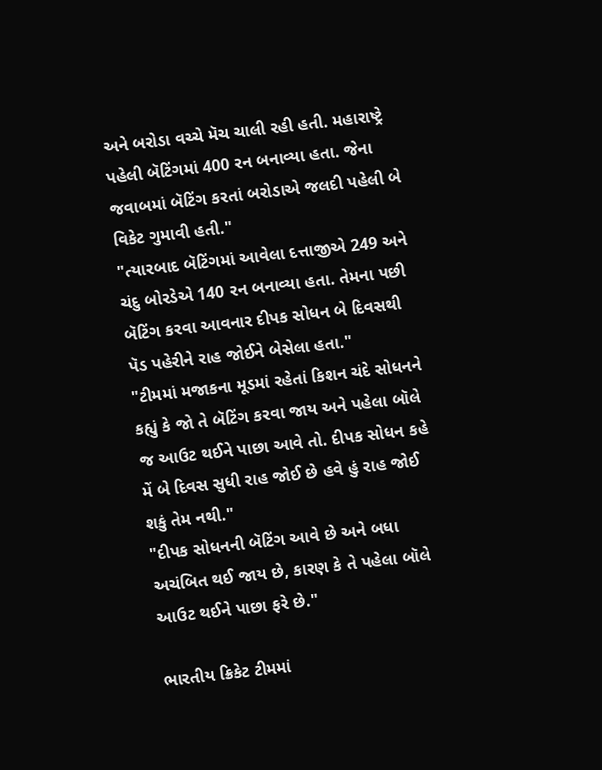અને બરોડા વચ્ચે મૅચ ચાલી રહી હતી. મહારાષ્ટ્રે પહેલી બૅટિંગમાં 400 રન બનાવ્યા હતા. જેના જવાબમાં બૅટિંગ કરતાં બરોડાએ જલદી પહેલી બે વિકેટ ગુમાવી હતી."
"ત્યારબાદ બૅટિંગમાં આવેલા દત્તાજીએ 249 અને ચંદુ બોરડેએ 140 રન બનાવ્યા હતા. તેમના પછી બૅટિંગ કરવા આવનાર દીપક સોધન બે દિવસથી પૅડ પહેરીને રાહ જોઈને બેસેલા હતા."
"ટીમમાં મજાકના મૂડમાં રહેતાં કિશન ચંદે સોધનને કહ્યું કે જો તે બૅટિંગ કરવા જાય અને પહેલા બૉલે જ આઉટ થઈને પાછા આવે તો. દીપક સોધન કહે મેં બે દિવસ સુધી રાહ જોઈ છે હવે હું રાહ જોઈ શકું તેમ નથી."
"દીપક સોધનની બૅટિંગ આવે છે અને બધા અચંબિત થઈ જાય છે, કારણ કે તે પહેલા બૉલે આઉટ થઈને પાછા ફરે છે."

ભારતીય ક્રિકેટ ટીમમાં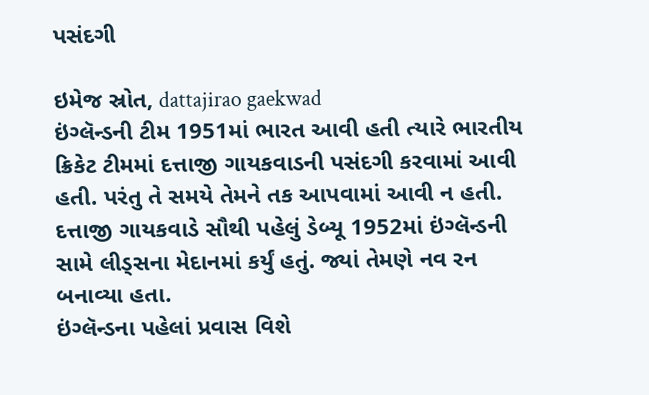પસંદગી

ઇમેજ સ્રોત, dattajirao gaekwad
ઇંગ્લૅન્ડની ટીમ 1951માં ભારત આવી હતી ત્યારે ભારતીય ક્રિકેટ ટીમમાં દત્તાજી ગાયકવાડની પસંદગી કરવામાં આવી હતી. પરંતુ તે સમયે તેમને તક આપવામાં આવી ન હતી.
દત્તાજી ગાયકવાડે સૌથી પહેલું ડેબ્યૂ 1952માં ઇંગ્લૅન્ડની સામે લીડ્સના મેદાનમાં કર્યું હતું. જ્યાં તેમણે નવ રન બનાવ્યા હતા.
ઇંગ્લૅન્ડના પહેલાં પ્રવાસ વિશે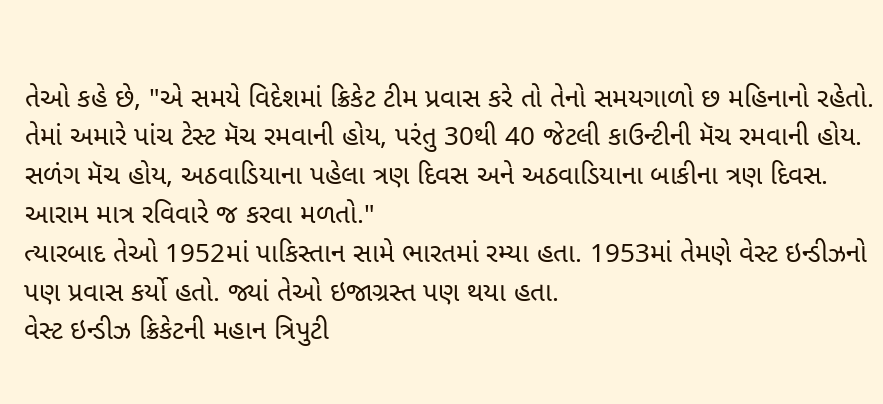તેઓ કહે છે, "એ સમયે વિદેશમાં ક્રિકેટ ટીમ પ્રવાસ કરે તો તેનો સમયગાળો છ મહિનાનો રહેતો. તેમાં અમારે પાંચ ટેસ્ટ મૅચ રમવાની હોય, પરંતુ 30થી 40 જેટલી કાઉન્ટીની મૅચ રમવાની હોય. સળંગ મૅચ હોય, અઠવાડિયાના પહેલા ત્રણ દિવસ અને અઠવાડિયાના બાકીના ત્રણ દિવસ. આરામ માત્ર રવિવારે જ કરવા મળતો."
ત્યારબાદ તેઓ 1952માં પાકિસ્તાન સામે ભારતમાં રમ્યા હતા. 1953માં તેમણે વેસ્ટ ઇન્ડીઝનો પણ પ્રવાસ કર્યો હતો. જ્યાં તેઓ ઇજાગ્રસ્ત પણ થયા હતા.
વેસ્ટ ઇન્ડીઝ ક્રિકેટની મહાન ત્રિપુટી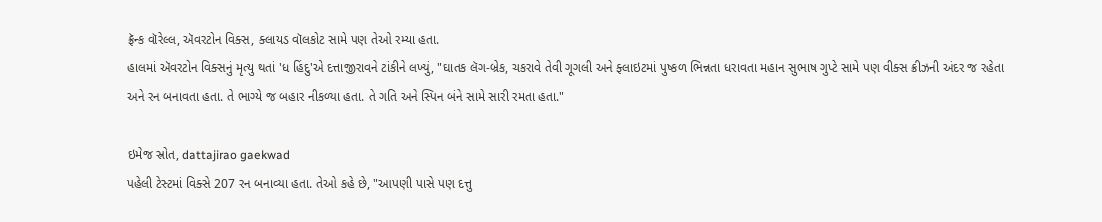ફ્રૅન્ક વૉરેલ્લ, ઍવરટોન વિક્સ, ક્લાયડ વૉલકોટ સામે પણ તેઓ રમ્યા હતા.
હાલમાં ઍવરટોન વિક્સનું મૃત્યુ થતાં 'ધ હિંદુ'એ દત્તાજીરાવને ટાંકીને લખ્યું, "ઘાતક લૅગ-બ્રેક, ચકરાવે તેવી ગૂગલી અને ફ્લાઇટમાં પુષ્કળ ભિન્નતા ધરાવતા મહાન સુભાષ ગુપ્ટે સામે પણ વીક્સ ક્રીઝની અંદર જ રહેતા અને રન બનાવતા હતા. તે ભાગ્યે જ બહાર નીકળ્યા હતા. તે ગતિ અને સ્પિન બંને સામે સારી રમતા હતા."

ઇમેજ સ્રોત, dattajirao gaekwad
પહેલી ટેસ્ટમાં વિક્સે 207 રન બનાવ્યા હતા. તેઓ કહે છે, "આપણી પાસે પણ દત્તુ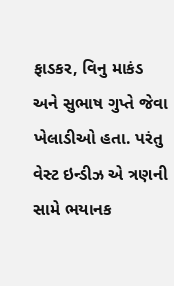ફાડકર, વિનુ માકંડ અને સુભાષ ગુપ્તે જેવા ખેલાડીઓ હતા. પરંતુ વેસ્ટ ઇન્ડીઝ એ ત્રણની સામે ભયાનક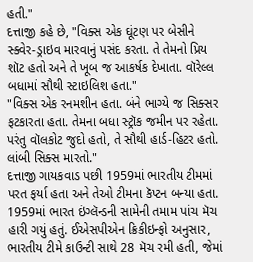હતી."
દત્તાજી કહે છે, "વિક્સ એક ઘૂંટણ પર બેસીને સ્ક્વેર-ડ્રાઇવ મારવાનું પસંદ કરતા. તે તેમનો પ્રિય શૉટ હતો અને તે ખૂબ જ આકર્ષક દેખાતા. વૉરેલ્લ બધામાં સૌથી સ્ટાઇલિશ હતા."
"વિક્સ એક રનમશીન હતા. બંને ભાગ્યે જ સિક્સર ફટકારતા હતા. તેમના બધા સ્ટ્રૉક જમીન પર રહેતા. પરંતુ વૉલકોટ જુદો હતો, તે સૌથી હાર્ડ-હિટર હતો. લાંબી સિક્સ મારતો."
દત્તાજી ગાયકવાડ પછી 1959માં ભારતીય ટીમમાં પરત ફર્યા હતા અને તેઓ ટીમના કૅપ્ટન બન્યા હતા.
1959માં ભારત ઇંગ્લૅન્ડની સામેની તમામ પાંચ મૅચ હારી ગયું હતું. ઈએસપીએન ક્રિકીઇન્ફો અનુસાર, ભારતીય ટીમે કાઉન્ટી સાથે 28 મૅચ રમી હતી, જેમાં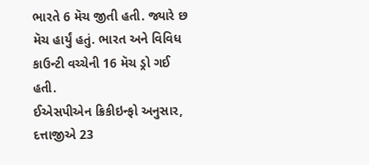ભારતે 6 મૅચ જીતી હતી. જ્યારે છ મૅચ હાર્યું હતું. ભારત અને વિવિધ કાઉન્ટી વચ્ચેની 16 મૅચ ડ્રો ગઈ હતી.
ઈએસપીએન ક્રિકીઇન્ફો અનુસાર, દત્તાજીએ 23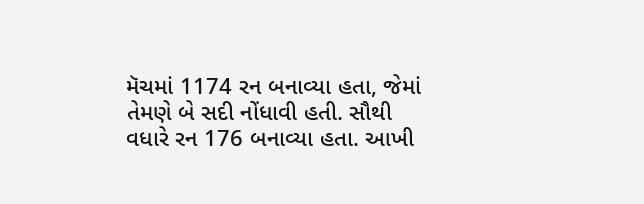મૅચમાં 1174 રન બનાવ્યા હતા, જેમાં તેમણે બે સદી નોંધાવી હતી. સૌથી વધારે રન 176 બનાવ્યા હતા. આખી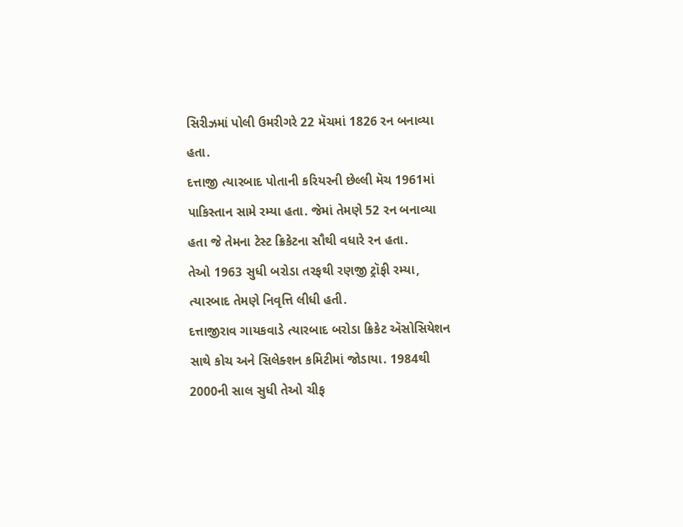સિરીઝમાં પોલી ઉમરીગરે 22 મૅચમાં 1826 રન બનાવ્યા હતા.
દત્તાજી ત્યારબાદ પોતાની કરિયરની છેલ્લી મૅચ 1961માં પાકિસ્તાન સામે રમ્યા હતા. જેમાં તેમણે 52 રન બનાવ્યા હતા જે તેમના ટેસ્ટ ક્રિકેટના સૌથી વધારે રન હતા.
તેઓ 1963 સુધી બરોડા તરફથી રણજી ટ્રૉફી રમ્યા, ત્યારબાદ તેમણે નિવૃત્તિ લીધી હતી.
દત્તાજીરાવ ગાયકવાડે ત્યારબાદ બરોડા ક્રિકેટ ઍસોસિયેશન સાથે કોચ અને સિલેક્શન કમિટીમાં જોડાયા. 1984થી 2000ની સાલ સુધી તેઓ ચીફ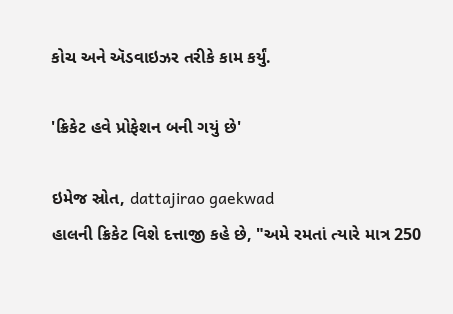કોચ અને ઍડવાઇઝર તરીકે કામ કર્યું.

'ક્રિકેટ હવે પ્રોફેશન બની ગયું છે'

ઇમેજ સ્રોત, dattajirao gaekwad
હાલની ક્રિકેટ વિશે દત્તાજી કહે છે, "અમે રમતાં ત્યારે માત્ર 250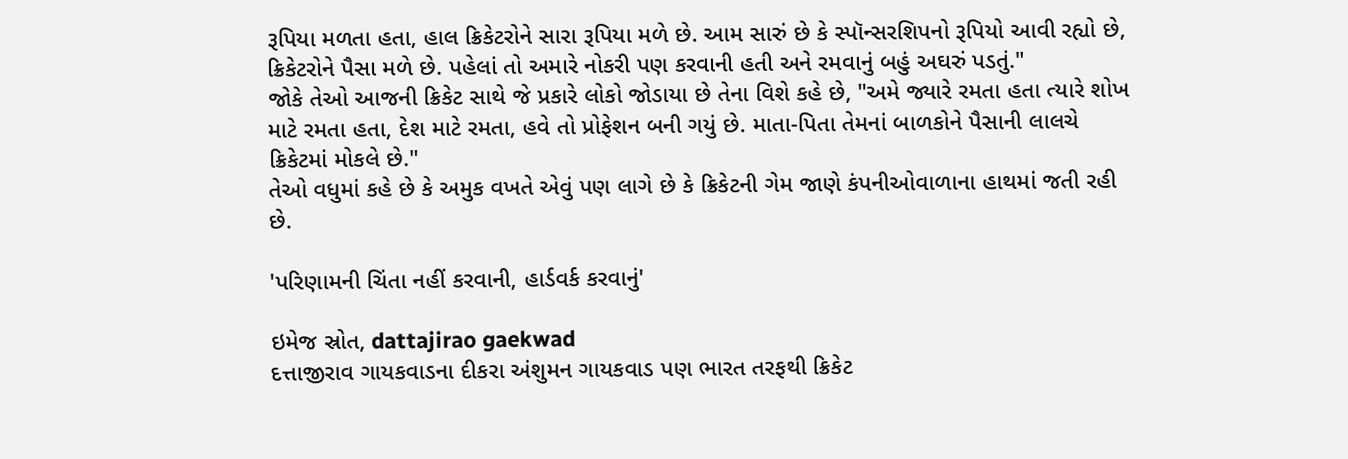રૂપિયા મળતા હતા, હાલ ક્રિકેટરોને સારા રૂપિયા મળે છે. આમ સારું છે કે સ્પૉન્સરશિપનો રૂપિયો આવી રહ્યો છે, ક્રિકેટરોને પૈસા મળે છે. પહેલાં તો અમારે નોકરી પણ કરવાની હતી અને રમવાનું બહું અઘરું પડતું."
જોકે તેઓ આજની ક્રિકેટ સાથે જે પ્રકારે લોકો જોડાયા છે તેના વિશે કહે છે, "અમે જ્યારે રમતા હતા ત્યારે શોખ માટે રમતા હતા, દેશ માટે રમતા, હવે તો પ્રોફેશન બની ગયું છે. માતા-પિતા તેમનાં બાળકોને પૈસાની લાલચે ક્રિકેટમાં મોકલે છે."
તેઓ વધુમાં કહે છે કે અમુક વખતે એવું પણ લાગે છે કે ક્રિકેટની ગેમ જાણે કંપનીઓવાળાના હાથમાં જતી રહી છે.

'પરિણામની ચિંતા નહીં કરવાની, હાર્ડવર્ક કરવાનું'

ઇમેજ સ્રોત, dattajirao gaekwad
દત્તાજીરાવ ગાયકવાડના દીકરા અંશુમન ગાયકવાડ પણ ભારત તરફથી ક્રિકેટ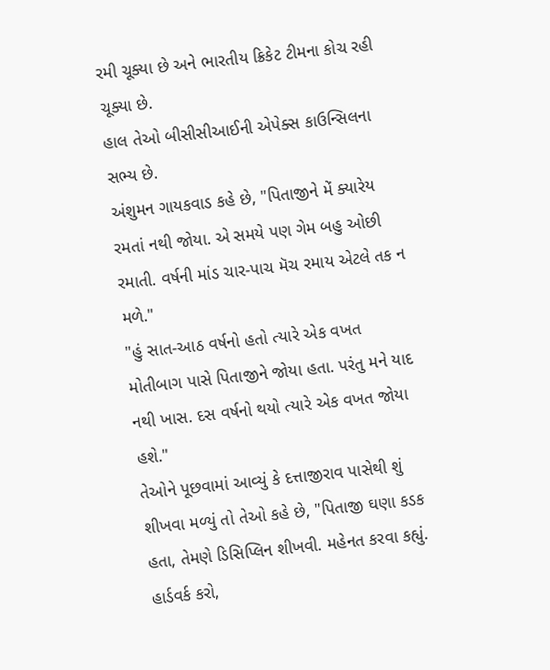રમી ચૂક્યા છે અને ભારતીય ક્રિકેટ ટીમના કોચ રહી ચૂક્યા છે.
હાલ તેઓ બીસીસીઆઈની એપેક્સ કાઉન્સિલના સભ્ય છે.
અંશુમન ગાયકવાડ કહે છે, "પિતાજીને મેં ક્યારેય રમતાં નથી જોયા. એ સમયે પણ ગેમ બહુ ઓછી રમાતી. વર્ષની માંડ ચાર-પાચ મૅચ રમાય એટલે તક ન મળે."
"હું સાત-આઠ વર્ષનો હતો ત્યારે એક વખત મોતીબાગ પાસે પિતાજીને જોયા હતા. પરંતુ મને યાદ નથી ખાસ. દસ વર્ષનો થયો ત્યારે એક વખત જોયા હશે."
તેઓને પૂછવામાં આવ્યું કે દત્તાજીરાવ પાસેથી શું શીખવા મળ્યું તો તેઓ કહે છે, "પિતાજી ઘણા કડક હતા, તેમણે ડિસિપ્લિન શીખવી. મહેનત કરવા કહ્યું. હાર્ડવર્ક કરો,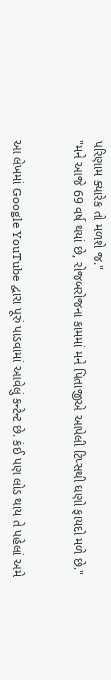પરિણામ ક્યારેક તો મળશે જ."
"મને આજે 69 વર્ષ થયાં છે, રોજબરોજના કામમાં મને પિતાજીએ આપેલી ટિપ્સથી ઘણો ફાયદો મળે છે."


આ લેખમાં Google YouTube દ્વારા પૂરું પાડવામાં આવેલું કન્ટેન્ટ છે. કંઈ પણ લોડ થાય તે પહેલાં અમે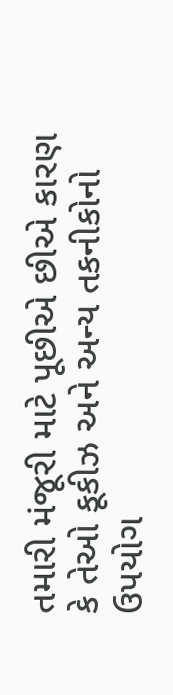તમારી મંજૂરી માટે પૂછીએ છીએ કારણ કે તેઓ કૂકીઝ અને અન્ય તકનીકોનો ઉપયોગ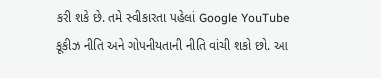કરી શકે છે. તમે સ્વીકારતા પહેલાં Google YouTube કૂકીઝ નીતિ અને ગોપનીયતાની નીતિ વાંચી શકો છો. આ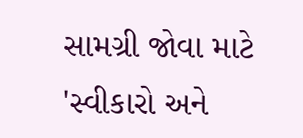સામગ્રી જોવા માટે 'સ્વીકારો અને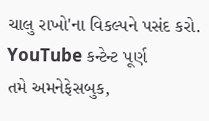ચાલુ રાખો'ના વિકલ્પને પસંદ કરો.
YouTube કન્ટેન્ટ પૂર્ણ
તમે અમનેફેસબુક,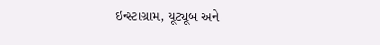ઇન્સ્ટાગ્રામ, યૂટ્યૂબ અને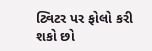ટ્વિટર પર ફોલો કરી શકો છો